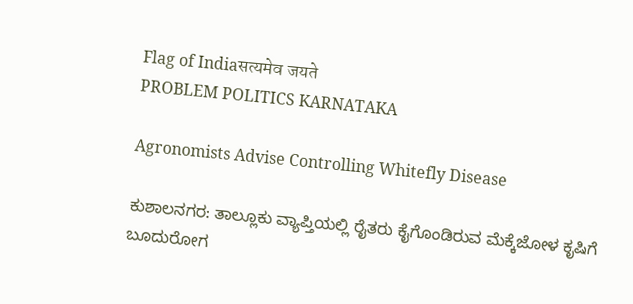Flag of Indiaसत्यमेव जयते
PROBLEM POLITICS KARNATAKA

Agronomists Advise Controlling Whitefly Disease

ಕುಶಾಲನಗರ: ತಾಲ್ಲೂಕು ವ್ಯಾಪ್ತಿಯಲ್ಲಿ ರೈತರು ಕೈಗೊಂಡಿರುವ ಮೆಕ್ಕೆಜೋಳ ಕೃಷಿಗೆ ಬೂದುರೋಗ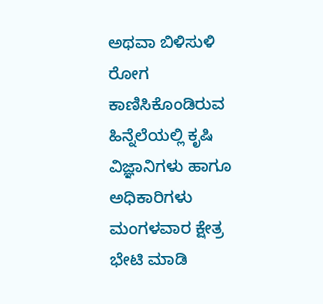ಅಥವಾ ಬಿಳಿಸುಳಿ ರೋಗ ಕಾಣಿಸಿಕೊಂಡಿರುವ ಹಿನ್ನೆಲೆಯಲ್ಲಿ ಕೃಷಿ ವಿಜ್ಞಾನಿಗಳು ಹಾಗೂ ಅಧಿಕಾರಿಗಳು ಮಂಗಳವಾರ ಕ್ಷೇತ್ರ ಭೇಟಿ ಮಾಡಿ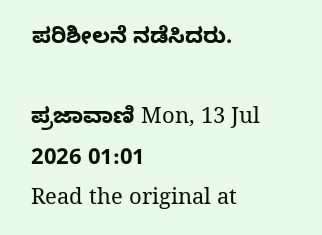ಪರಿಶೀಲನೆ ನಡೆಸಿದರು.

ಪ್ರಜಾವಾಣಿ Mon, 13 Jul 2026 01:01
Read the original at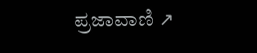ಪ್ರಜಾವಾಣಿ ↗